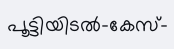പൂട്ടിയിടല്‍-കേസ്-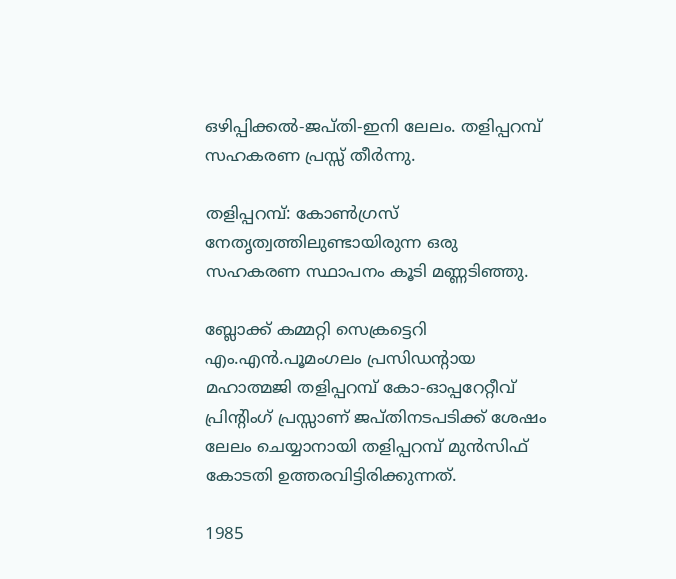ഒഴിപ്പിക്കല്‍-ജപ്തി-ഇനി ലേലം. തളിപ്പറമ്പ് സഹകരണ പ്രസ്സ് തീര്‍ന്നു.

തളിപ്പറമ്പ്: കോണ്‍ഗ്രസ് നേതൃത്വത്തിലുണ്ടായിരുന്ന ഒരു സഹകരണ സ്ഥാപനം കൂടി മണ്ണടിഞ്ഞു.

ബ്ലോക്ക് കമ്മറ്റി സെക്രട്ടെറി എം.എന്‍.പൂമംഗലം പ്രസിഡന്റായ മഹാത്മജി തളിപ്പറമ്പ് കോ-ഓപ്പറേറ്റീവ് പ്രിന്റിംഗ് പ്രസ്സാണ് ജപ്തിനടപടിക്ക് ശേഷം ലേലം ചെയ്യാനായി തളിപ്പറമ്പ് മുന്‍സിഫ് കോടതി ഉത്തരവിട്ടിരിക്കുന്നത്.

1985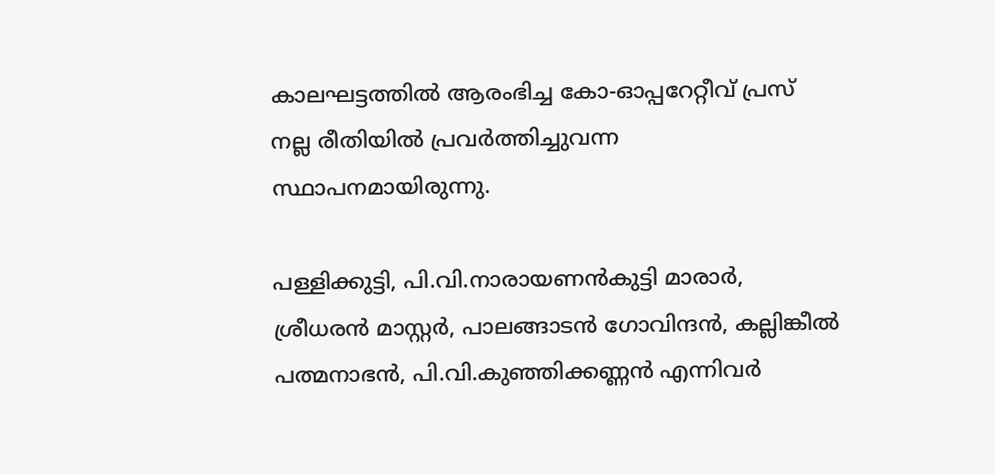കാലഘട്ടത്തില്‍ ആരംഭിച്ച കോ-ഓപ്പറേറ്റീവ് പ്രസ് നല്ല രീതിയില്‍ പ്രവര്‍ത്തിച്ചുവന്ന സ്ഥാപനമായിരുന്നു.

പള്ളിക്കുട്ടി, പി.വി.നാരായണന്‍കുട്ടി മാരാര്‍, ശ്രീധരന്‍ മാസ്റ്റര്‍, പാലങ്ങാടന്‍ ഗോവിന്ദന്‍, കല്ലിങ്കീല്‍ പത്മനാഭന്‍, പി.വി.കുഞ്ഞിക്കണ്ണന്‍ എന്നിവര്‍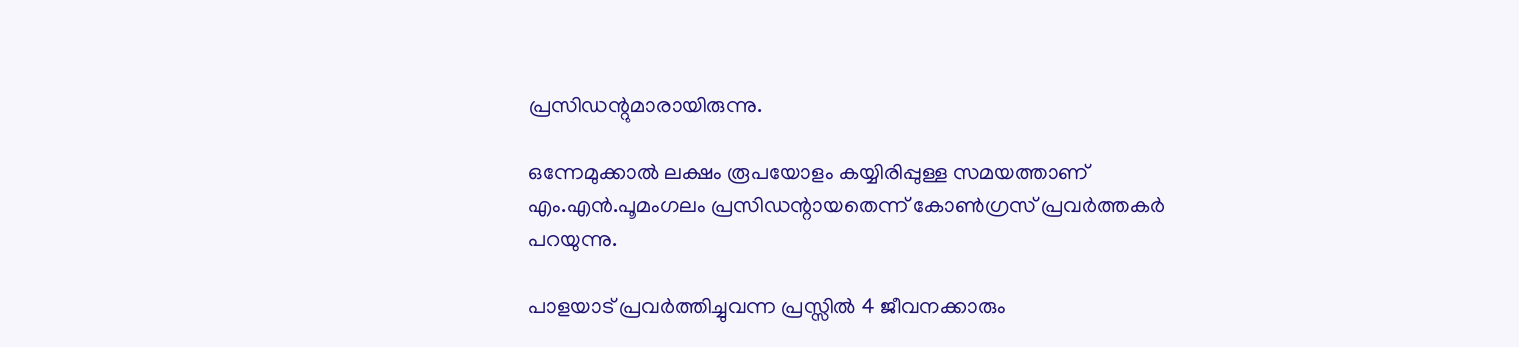പ്രസിഡന്റുമാരായിരുന്നു.

ഒന്നേമുക്കാല്‍ ലക്ഷം രൂപയോളം കയ്യിരിപ്പുള്ള സമയത്താണ് എം.എന്‍.പൂമംഗലം പ്രസിഡന്റായതെന്ന് കോണ്‍ഗ്രസ് പ്രവര്‍ത്തകര്‍ പറയുന്നു.

പാളയാട് പ്രവര്‍ത്തിച്ചുവന്ന പ്രസ്സില്‍ 4 ജീവനക്കാരും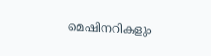മെഷിനറികളും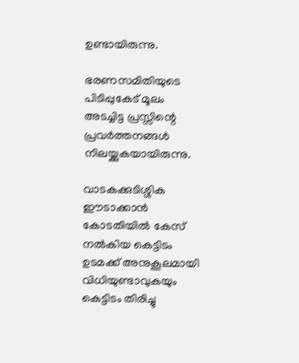ഉണ്ടായിരുന്നു.

ഭരണസമിതിയുടെ പിടിപ്പുകേട് മൂലം അടച്ചിട്ട പ്രസ്സിന്റെ പ്രവര്‍ത്തനങ്ങള്‍ നിലയ്ക്കുകയായിരുന്നു.

വാടകക്കുടിശ്ശിക ഈടാക്കാന്‍ കോടതിയില്‍ കേസ് നല്‍കിയ കെട്ടിടം ഉടമക്ക് അനുകൂലമായി വിധിയുണ്ടാവുകയും കെട്ടിടം തിരിച്ചു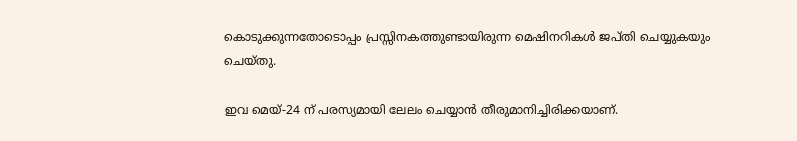കൊടുക്കുന്നതോടൊപ്പം പ്രസ്സിനകത്തുണ്ടായിരുന്ന മെഷിനറികള്‍ ജപ്തി ചെയ്യുകയും ചെയ്തു.

ഇവ മെയ്-24 ന് പരസ്യമായി ലേലം ചെയ്യാന്‍ തീരുമാനിച്ചിരിക്കയാണ്.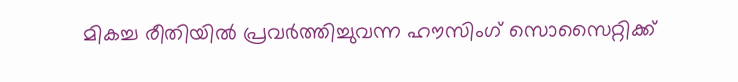മികച്ച രീതിയില്‍ പ്രവര്‍ത്തിച്ചുവന്ന ഹൗസിംഗ് സൊസൈറ്റിക്ക്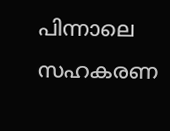പിന്നാലെ സഹകരണ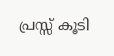പ്രസ്സ് കൂടി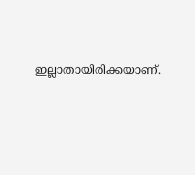ഇല്ലാതായിരിക്കയാണ്.